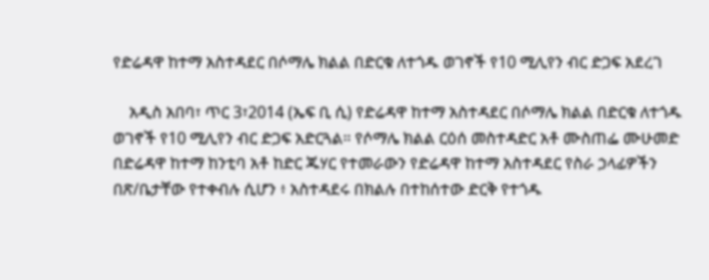የድሬዳዋ ከተማ አስተዳደር በሶማሌ ክልል በድርቁ ለተጎዱ ወገኖች የ10 ሚሊየን ብር ድጋፍ አደረገ

    አዲስ አበባ፣ ጥር 3፣2014 (ኤፍ ቢ ሲ) የድሬዳዋ ከተማ አስተዳደር በሶማሌ ክልል በድርቁ ለተጎዱ ወገኖች የ10 ሚሊየን ብር ድጋፍ አድርጓል። የሶማሌ ክልል ርዕሰ መስተዳድር አቶ ሙስጠፌ ሙሁመድ በድሬዳዋ ከተማ ከንቲባ አቶ ከድር ጁሃር የተመራውን የድሬዳዋ ከተማ አስተዳደር የስራ ኃላፊዎችን በጽ/ቤታቸው የተቀብሉ ሲሆን ፥ አስተዳደሩ በክልሉ በተከሰተው ድርቅ የተጎዱ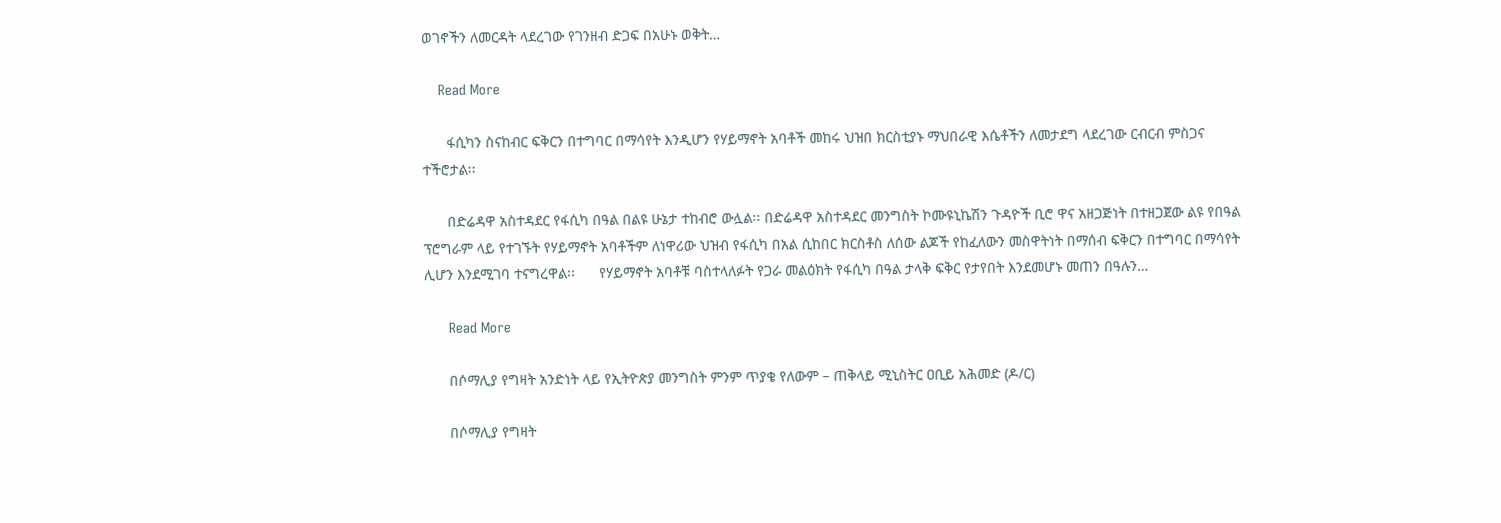ወገኖችን ለመርዳት ላደረገው የገንዘብ ድጋፍ በአሁኑ ወቅት…

    Read More

      ፋሲካን ስናከብር ፍቅርን በተግባር በማሳየት እንዲሆን የሃይማኖት አባቶች መከሩ ህዝበ ክርስቲያኑ ማህበራዊ እሴቶችን ለመታደግ ላደረገው ርብርብ ምስጋና ተችሮታል፡፡

      በድሬዳዋ አስተዳደር የፋሲካ በዓል በልዩ ሁኔታ ተከብሮ ውሏል፡፡ በድሬዳዋ አስተዳደር መንግስት ኮሙዩኒኬሽን ጉዳዮች ቢሮ ዋና አዘጋጅነት በተዘጋጀው ልዩ የበዓል ፕሮግራም ላይ የተገኙት የሃይማኖት አባቶችም ለነዋሪው ህዝብ የፋሲካ በአል ሲከበር ክርስቶስ ለሰው ልጆች የከፈለውን መስዋትነት በማሰብ ፍቅርን በተግባር በማሳየት ሊሆን እንደሚገባ ተናግረዋል፡፡      የሃይማኖት አባቶቹ ባስተላለፉት የጋራ መልዕክት የፋሲካ በዓል ታላቅ ፍቅር የታየበት እንደመሆኑ መጠን በዓሉን…

      Read More

      በሶማሊያ የግዛት አንድነት ላይ የኢትዮጵያ መንግስት ምንም ጥያቄ የለውም – ጠቅላይ ሚኒስትር ዐቢይ አሕመድ (ዶ/ር)

      በሶማሊያ የግዛት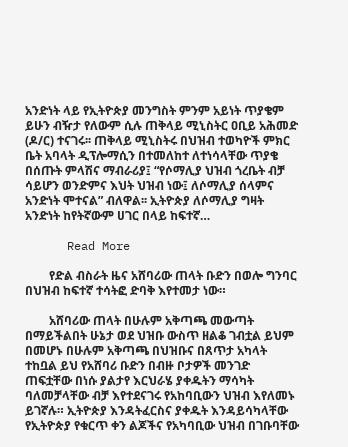አንድነት ላይ የኢትዮጵያ መንግስት ምንም አይነት ጥያቄም ይሁን ብዥታ የለውም ሲሉ ጠቅላይ ሚኒስትር ዐቢይ አሕመድ (ዶ/ር) ተናገሩ፡፡ ጠቅላይ ሚኒስትሩ በህዝብ ተወካዮች ምክር ቤት አባላት ዲፕሎማሲን በተመለከተ ለተነሳላቸው ጥያቄ በሰጡት ምላሽና ማብራሪያ፤ “የሶማሊያ ህዝብ ጎረቤት ብቻ ሳይሆን ወንድምና እህት ህዝብ ነው፤ ለሶማሊያ ሰላምና አንድነት ሞተናል” ብለዋል፡፡ ኢትዮጵያ ለሶማሊያ ግዛት አንድነት ከየትኛውም ሀገር በላይ ከፍተኛ…

      Read More

        የድል ብስራት ዜና አሸባሪው ጠላት ቡድን በወሎ ግንባር በህዝብ ከፍተኛ ተሳትፎ ድባቅ እየተመታ ነው።

        አሸባሪው ጠላት በሁሉም አቅጣጫ መውጣት በማይችልበት ሁኔታ ወደ ህዝቡ ውስጥ ዘልቆ ገብቷል ይህም በመሆኑ በሁሉም አቅጣጫ በህዝቡና በጸጥታ አካላት ተከቧል ይህ የአሸባሪ ቡድን በብዙ ቦታዎች መንገድ ጠፍቷቸው በነሱ ያልታየ እርህራሄ ያቀዱትን ማሳካት ባለመቻላቸው ብቻ እየተደናገሩ የአከባቢውን ህዝብ እየለመኑ ይገኛሉ። ኢትዮጵያ እንዳትፈርስና ያቀዱት እንዳይሳካላቸው የኢትዮጵያ የቁርጥ ቀን ልጆችና የአካባቢው ህዝብ በገቡባቸው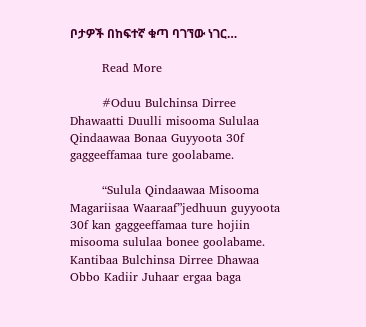ቦታዎች በከፍተኛ ቁጣ ባገኘው ነገር…

        Read More

        #Oduu Bulchinsa Dirree Dhawaatti Duulli misooma Sululaa Qindaawaa Bonaa Guyyoota 30f gaggeeffamaa ture goolabame.

        “Sulula Qindaawaa Misooma Magariisaa Waaraaf”jedhuun guyyoota 30f kan gaggeeffamaa ture hojiin misooma sululaa bonee goolabame. Kantibaa Bulchinsa Dirree Dhawaa Obbo Kadiir Juhaar ergaa baga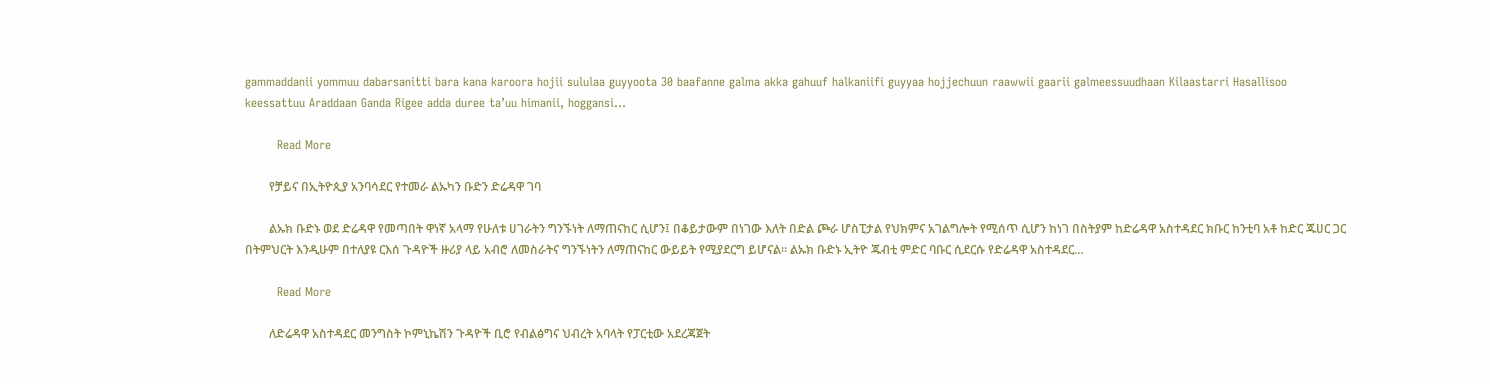gammaddanii yommuu dabarsanitti bara kana karoora hojii sululaa guyyoota 30 baafanne galma akka gahuuf halkaniifi guyyaa hojjechuun raawwii gaarii galmeessuudhaan Kilaastarri Hasallisoo keessattuu Araddaan Ganda Rigee adda duree ta’uu himanii, hoggansi…

        Read More

        የቻይና በኢትዮጲያ አንባሳደር የተመራ ልኡካን ቡድን ድሬዳዋ ገባ

        ልኡክ ቡድኑ ወደ ድሬዳዋ የመጣበት ዋነኛ አላማ የሁለቱ ሀገራትን ግንኙነት ለማጠናከር ሲሆን፤ በቆይታውም በነገው እለት በድል ጮራ ሆስፒታል የህክምና አገልግሎት የሚሰጥ ሲሆን ከነገ በስትያም ከድሬዳዋ አስተዳደር ክቡር ከንቲባ አቶ ከድር ጁሀር ጋር በትምህርት እንዲሁም በተለያዩ ርእሰ ጉዳዮች ዙሪያ ላይ አብሮ ለመስራትና ግንኙነትን ለማጠናከር ውይይት የሚያደርግ ይሆናል። ልኡክ ቡድኑ ኢትዮ ጁብቲ ምድር ባቡር ሲደርሱ የድሬዳዋ አስተዳደር…

        Read More

        ለድሬዳዋ አስተዳደር መንግስት ኮምኒኬሽን ጉዳዮች ቢሮ የብልፅግና ህብረት አባላት የፓርቲው አደረጃጀት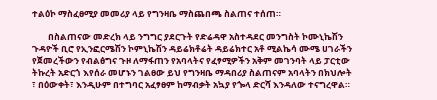ተልዕኮ ማስፈፀሚያ መመሪያ ላይ የግንዛቤ ማስጨበጫ ስልጠና ተሰጠ።

        በስልጠናው መድረክ ላይ ንግግር ያደርጉት የድሬዳዋ አስተዳደር መንግስት ኮሙኒኬሽን ጉዳዮች ቢሮ የኢንፎርሜሽን ኮምኒኬሽን ዳይሬክቶሬት ዳይሬክተር አቶ ሚልኬሳ ሙሜ ሀገራችን የጀመረችውን የብልፅግና ጉዞ ለማፋጠን የአባላትና የፈፃሚዎችን አቅም መገንባት ላይ ፓርቲው ትኩረት አድርጎ እየሰራ መሆኑን ገልፀው ይህ የግንዛቤ ማዳበሪያ ስልጠናም አባላትን በክህሎት ፣ በዕውቀት፣ እንዲሁም በተግባር አፈፃፀም ከማብቃት አኳያ የጐላ ድርሻ እንዳለው ተናግረዋል።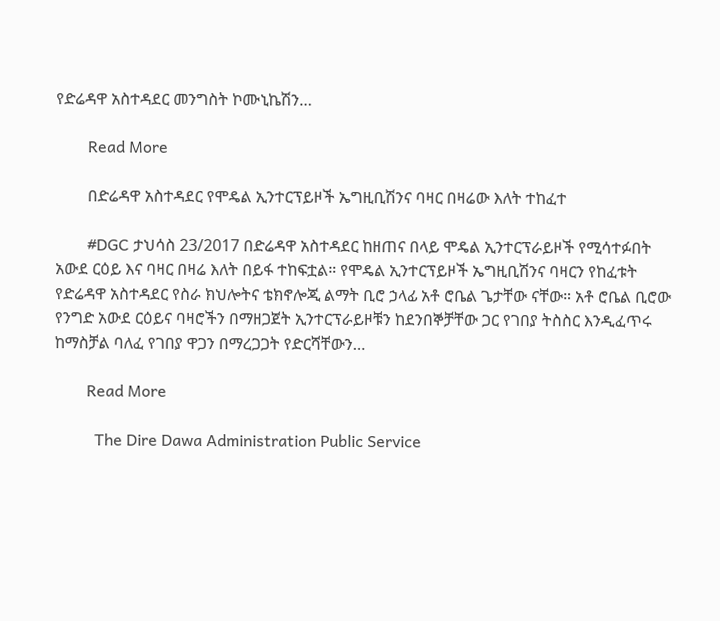የድሬዳዋ አስተዳደር መንግስት ኮሙኒኬሽን…

        Read More

        በድሬዳዋ አስተዳደር የሞዴል ኢንተርፕይዞች ኤግዚቢሽንና ባዛር በዛሬው እለት ተከፈተ

        #DGC ታህሳስ 23/2017 በድሬዳዋ አስተዳደር ከዘጠና በላይ ሞዴል ኢንተርፕራይዞች የሚሳተፉበት አውደ ርዕይ እና ባዛር በዛሬ እለት በይፋ ተከፍቷል። የሞዴል ኢንተርፕይዞች ኤግዚቢሽንና ባዛርን የከፈቱት የድሬዳዋ አስተዳደር የስራ ክህሎትና ቴክኖሎጂ ልማት ቢሮ ኃላፊ አቶ ሮቤል ጌታቸው ናቸው። አቶ ሮቤል ቢሮው የንግድ አውደ ርዕይና ባዛሮችን በማዘጋጀት ኢንተርፕራይዞቹን ከደንበኞቻቸው ጋር የገበያ ትስስር እንዲፈጥሩ ከማስቻል ባለፈ የገበያ ዋጋን በማረጋጋት የድርሻቸውን…

        Read More

          The Dire Dawa Administration Public Service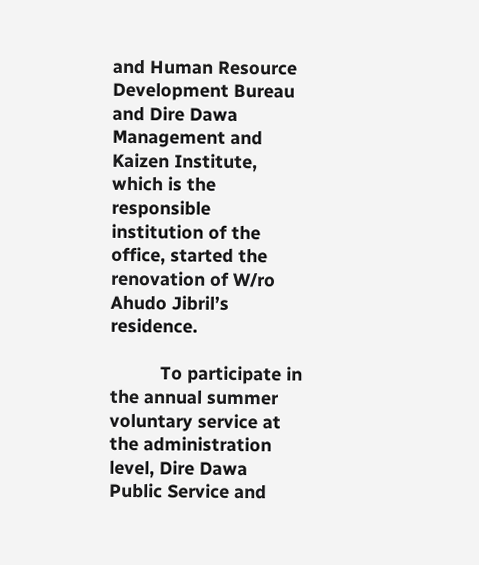and Human Resource Development Bureau and Dire Dawa Management and Kaizen Institute, which is the responsible institution of the office, started the renovation of W/ro Ahudo Jibril’s residence.

          To participate in the annual summer voluntary service at the administration level, Dire Dawa Public Service and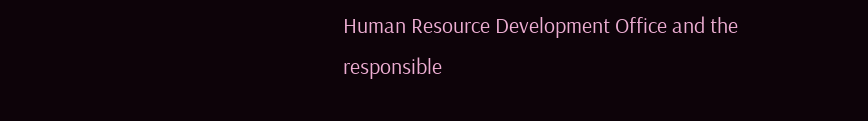Human Resource Development Office and the responsible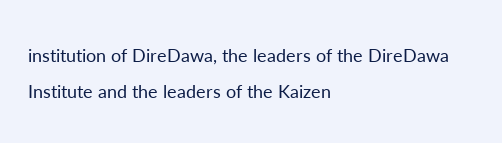institution of DireDawa, the leaders of the DireDawa Institute and the leaders of the Kaizen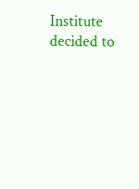Institute decided to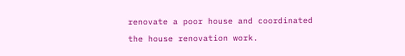renovate a poor house and coordinated the house renovation work.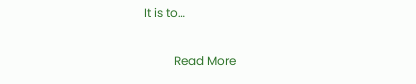It is to…

          Read More